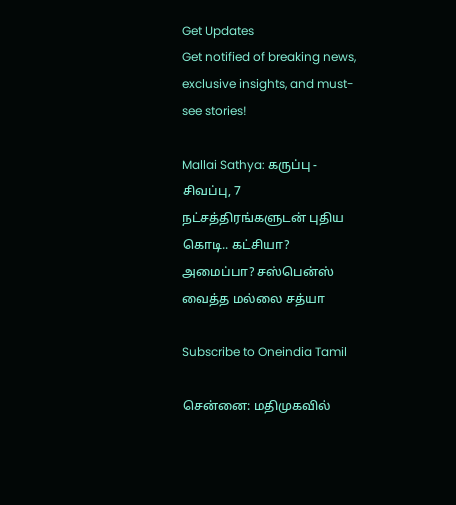Get Updates
Get notified of breaking news, exclusive insights, and must-see stories!

Mallai Sathya: கருப்பு - சிவப்பு, 7 நட்சத்திரங்களுடன் புதிய கொடி.. கட்சியா? அமைப்பா? சஸ்பென்ஸ் வைத்த மல்லை சத்யா

Subscribe to Oneindia Tamil

சென்னை: மதிமுகவில்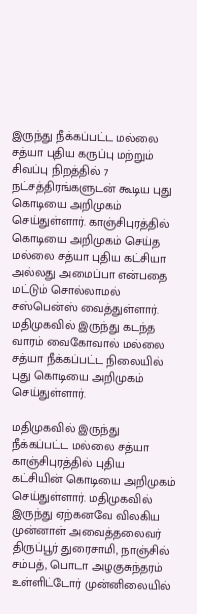இருந்து நீக்கப்பட்ட மல்லை சத்யா புதிய கருப்பு மற்றும் சிவப்பு நிறத்தில் 7 நட்சத்திரங்களுடன் கூடிய புது கொடியை அறிமுகம் செய்துள்ளார். காஞ்சிபுரத்தில் கொடியை அறிமுகம் செய்த மல்லை சத்யா புதிய கட்சியா அல்லது அமைப்பா என்பதை மட்டும் சொல்லாமல் சஸ்பென்ஸ் வைத்துள்ளார். மதிமுகவில் இருந்து கடந்த வாரம் வைகோவால் மல்லை சத்யா நீக்கப்பட்ட நிலையில் புது கொடியை அறிமுகம் செய்துள்ளார்.

மதிமுகவில் இருந்து நீக்கப்பட்ட மல்லை சத்யா காஞ்சிபுரத்தில் புதிய கட்சியின் கொடியை அறிமுகம் செய்துள்ளார். மதிமுகவில் இருந்து ஏற்கனவே விலகிய முன்னாள் அவைத்தலைவர் திருப்பூர் துரைசாமி, நாஞ்சில் சம்பத், பொடா அழகுசுந்தரம் உள்ளிட்டோர் முன்னிலையில்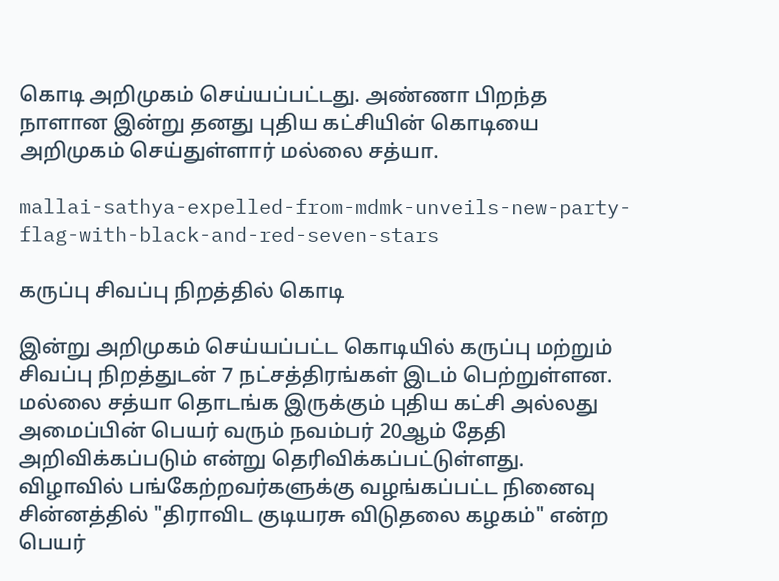கொடி அறிமுகம் செய்யப்பட்டது. அண்ணா பிறந்த நாளான இன்று தனது புதிய கட்சியின் கொடியை அறிமுகம் செய்துள்ளார் மல்லை சத்யா.

mallai-sathya-expelled-from-mdmk-unveils-new-party-flag-with-black-and-red-seven-stars

கருப்பு சிவப்பு நிறத்தில் கொடி

இன்று அறிமுகம் செய்யப்பட்ட கொடியில் கருப்பு மற்றும் சிவப்பு நிறத்துடன் 7 நட்சத்திரங்கள் இடம் பெற்றுள்ளன. மல்லை சத்யா தொடங்க இருக்கும் புதிய கட்சி அல்லது அமைப்பின் பெயர் வரும் நவம்பர் 20ஆம் தேதி அறிவிக்கப்படும் என்று தெரிவிக்கப்பட்டுள்ளது. விழாவில் பங்கேற்றவர்களுக்கு வழங்கப்பட்ட நினைவு சின்னத்தில் "திராவிட குடியரசு விடுதலை கழகம்" என்ற பெயர்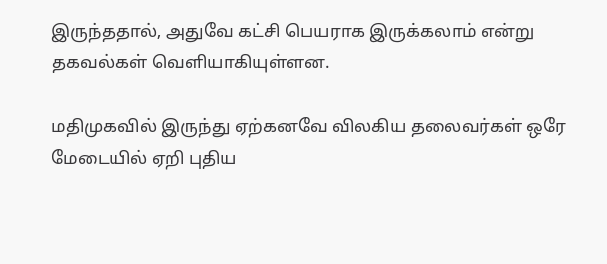இருந்ததால், அதுவே கட்சி பெயராக இருக்கலாம் என்று தகவல்கள் வெளியாகியுள்ளன.

மதிமுகவில் இருந்து ஏற்கனவே விலகிய தலைவர்கள் ஒரே மேடையில் ஏறி புதிய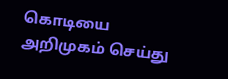கொடியை அறிமுகம் செய்து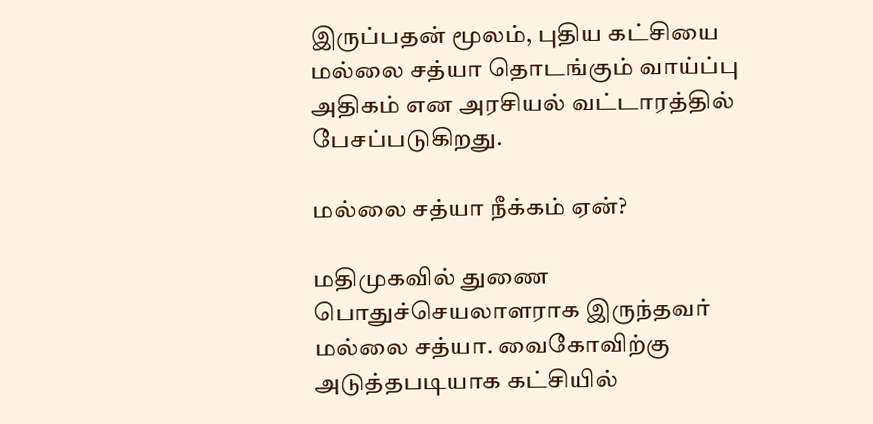இருப்பதன் மூலம், புதிய கட்சியை மல்லை சத்யா தொடங்கும் வாய்ப்பு அதிகம் என அரசியல் வட்டாரத்தில் பேசப்படுகிறது.

மல்லை சத்யா நீக்கம் ஏன்?

மதிமுகவில் துணை பொதுச்செயலாளராக இருந்தவர் மல்லை சத்யா. வைகோவிற்கு அடுத்தபடியாக கட்சியில்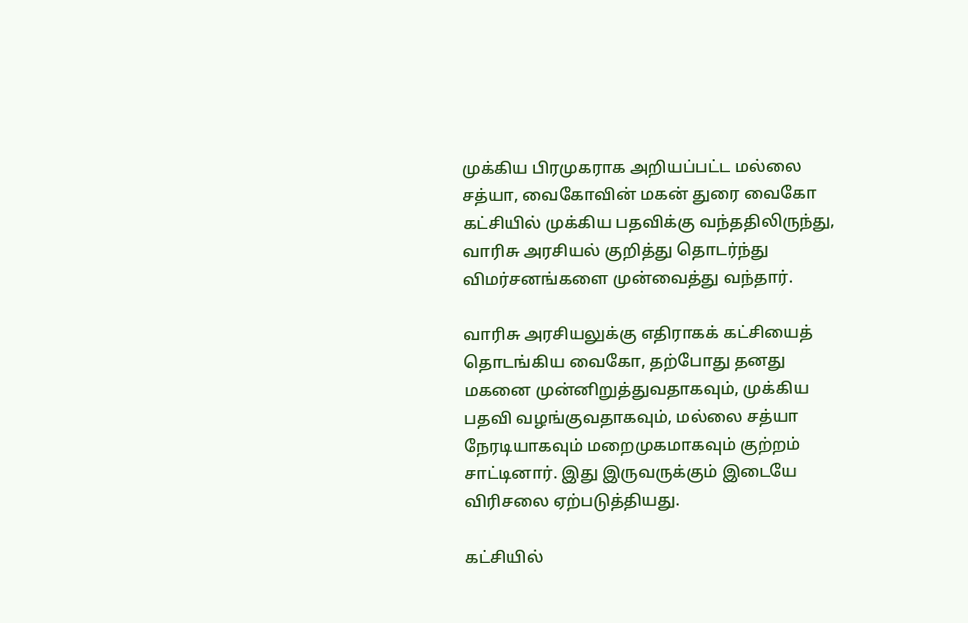முக்கிய பிரமுகராக அறியப்பட்ட மல்லை சத்யா, வைகோவின் மகன் துரை வைகோ கட்சியில் முக்கிய பதவிக்கு வந்ததிலிருந்து, வாரிசு அரசியல் குறித்து தொடர்ந்து விமர்சனங்களை முன்வைத்து வந்தார்.

வாரிசு அரசியலுக்கு எதிராகக் கட்சியைத் தொடங்கிய வைகோ, தற்போது தனது மகனை முன்னிறுத்துவதாகவும், முக்கிய பதவி வழங்குவதாகவும், மல்லை சத்யா நேரடியாகவும் மறைமுகமாகவும் குற்றம் சாட்டினார். இது இருவருக்கும் இடையே விரிசலை ஏற்படுத்தியது.

கட்சியில்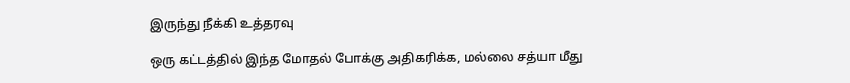இருந்து நீக்கி உத்தரவு

ஒரு கட்டத்தில் இந்த மோதல் போக்கு அதிகரிக்க, மல்லை சத்யா மீது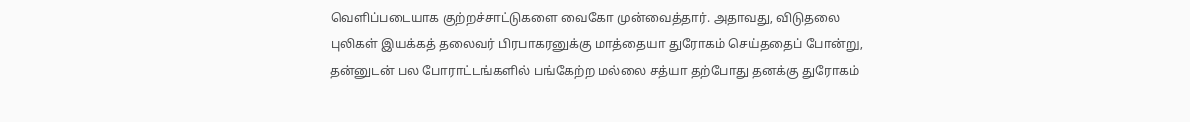வெளிப்படையாக குற்றச்சாட்டுகளை வைகோ முன்வைத்தார். அதாவது, விடுதலை புலிகள் இயக்கத் தலைவர் பிரபாகரனுக்கு மாத்தையா துரோகம் செய்ததைப் போன்று, தன்னுடன் பல போராட்டங்களில் பங்கேற்ற மல்லை சத்யா தற்போது தனக்கு துரோகம்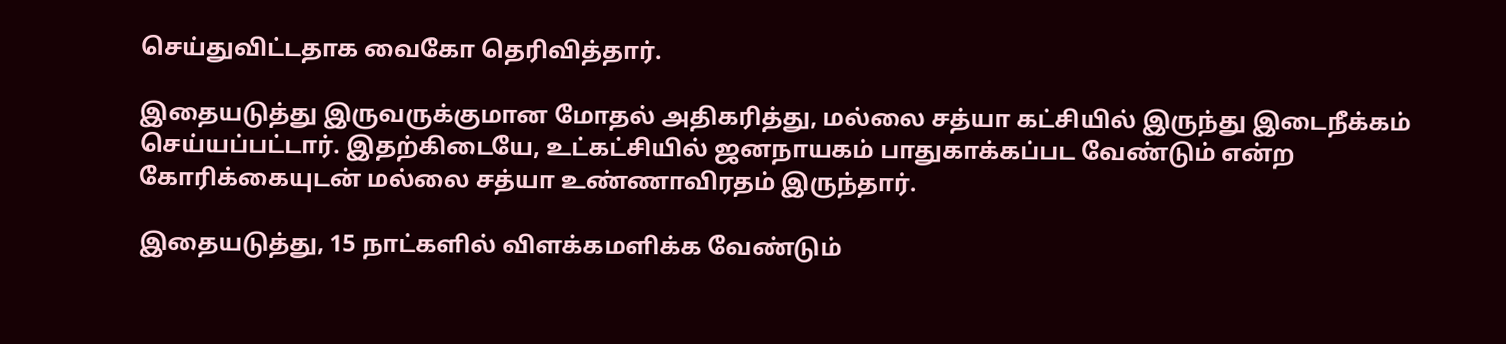செய்துவிட்டதாக வைகோ தெரிவித்தார்.

இதையடுத்து இருவருக்குமான மோதல் அதிகரித்து, மல்லை சத்யா கட்சியில் இருந்து இடைநீக்கம் செய்யப்பட்டார். இதற்கிடையே, உட்கட்சியில் ஜனநாயகம் பாதுகாக்கப்பட வேண்டும் என்ற கோரிக்கையுடன் மல்லை சத்யா உண்ணாவிரதம் இருந்தார்.

இதையடுத்து, 15 நாட்களில் விளக்கமளிக்க வேண்டும்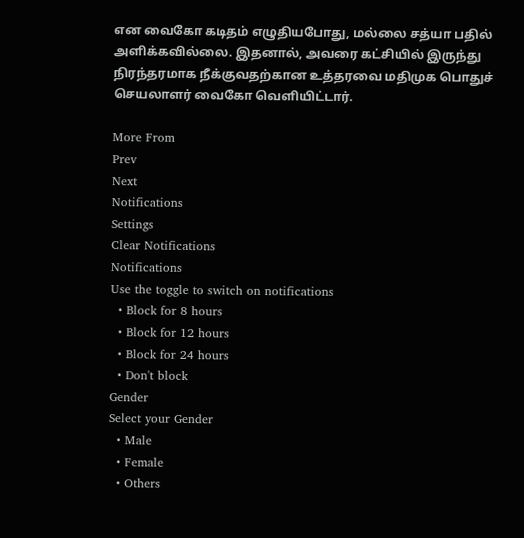என வைகோ கடிதம் எழுதியபோது, மல்லை சத்யா பதில் அளிக்கவில்லை. இதனால், அவரை கட்சியில் இருந்து நிரந்தரமாக நீக்குவதற்கான உத்தரவை மதிமுக பொதுச் செயலாளர் வைகோ வெளியிட்டார்.

More From
Prev
Next
Notifications
Settings
Clear Notifications
Notifications
Use the toggle to switch on notifications
  • Block for 8 hours
  • Block for 12 hours
  • Block for 24 hours
  • Don't block
Gender
Select your Gender
  • Male
  • Female
  • Others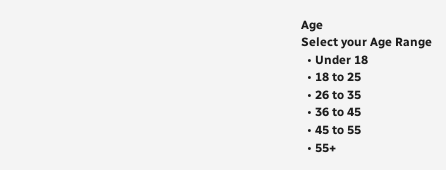Age
Select your Age Range
  • Under 18
  • 18 to 25
  • 26 to 35
  • 36 to 45
  • 45 to 55
  • 55+